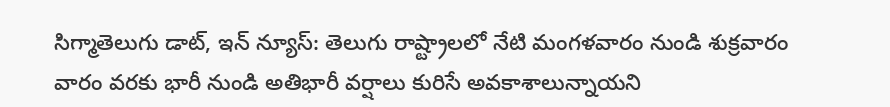సిగ్మాతెలుగు డాట్, ఇన్ న్యూస్: తెలుగు రాష్ట్రాలలో నేటి మంగళవారం నుండి శుక్రవారం వారం వరకు భారీ నుండి అతిభారీ వర్షాలు కురిసే అవకాశాలున్నాయని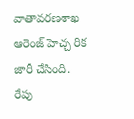వాతావరణశాఖ ఆరెంజ్ హెచ్చ రిక జారీ చేసింది. రేపు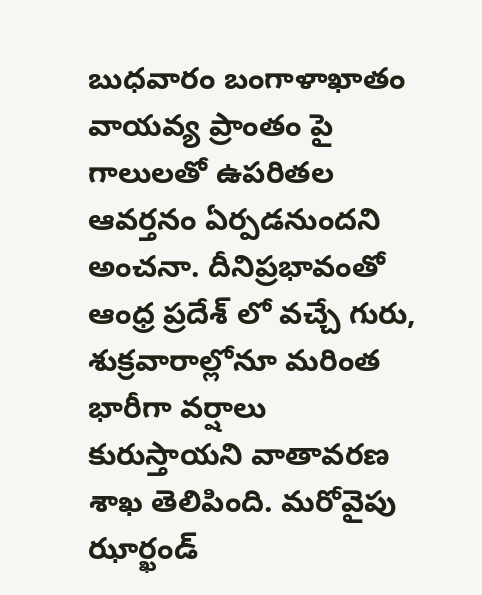బుధవారం బంగాళాఖాతం వాయవ్య ప్రాంతం పై గాలులతో ఉపరితల ఆవర్తనం ఏర్పడనుందని అంచనా. దీనిప్రభావంతో ఆంధ్ర ప్రదేశ్ లో వచ్చే గురు, శుక్రవారాల్లోనూ మరింత భారీగా వర్షాలు కురుస్తాయని వాతావరణ శాఖ తెలిపింది. మరోవైపు ఝార్ఖండ్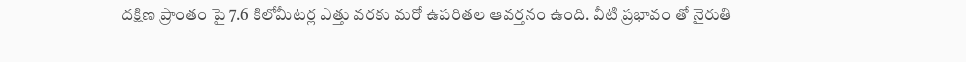దక్షిణ ప్రాంతం పై 7.6 కిలోమీటర్ల ఎత్తు వరకు మరో ఉపరితల ఆవర్తనం ఉంది. వీటి ప్రభావం తో నైరుతి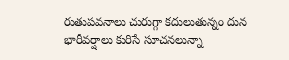రుతుపవనాలు చురుగ్గా కదులుతున్నం దున భారీవర్షాలు కురిసే సూచనలున్నా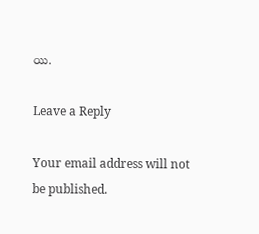యి.

Leave a Reply

Your email address will not be published.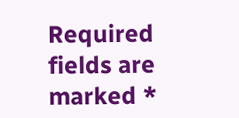Required fields are marked *